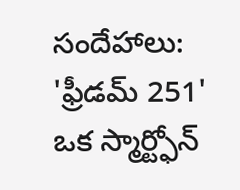సందేహాలు: 'ఫ్రీడమ్ 251' ఒక స్మార్ట్ఫోన్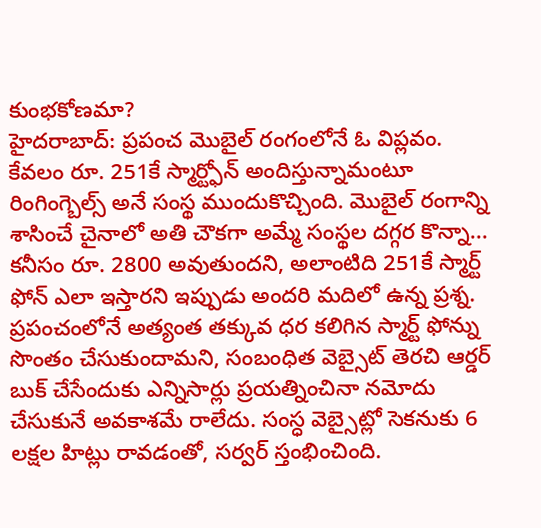కుంభకోణమా?
హైదరాబాద్: ప్రపంచ మొబైల్ రంగంలోనే ఓ విప్లవం. కేవలం రూ. 251కే స్మార్ట్ఫోన్ అందిస్తున్నామంటూ రింగింగ్బెల్స్ అనే సంస్థ ముందుకొచ్చింది. మొబైల్ రంగాన్ని శాసించే చైనాలో అతి చౌకగా అమ్మే సంస్థల దగ్గర కొన్నా... కనీసం రూ. 2800 అవుతుందని, అలాంటిది 251కే స్మార్ట్ ఫోన్ ఎలా ఇస్తారని ఇప్పుడు అందరి మదిలో ఉన్న ప్రశ్న.
ప్రపంచంలోనే అత్యంత తక్కువ ధర కలిగిన స్మార్ట్ ఫోన్ను సొంతం చేసుకుందామని, సంబంధిత వెబ్సైట్ తెరచి ఆర్డర్ బుక్ చేసేందుకు ఎన్నిసార్లు ప్రయత్నించినా నమోదు చేసుకునే అవకాశమే రాలేదు. సంస్ధ వెబ్సైట్లో సెకనుకు 6 లక్షల హిట్లు రావడంతో, సర్వర్ స్తంభించింది.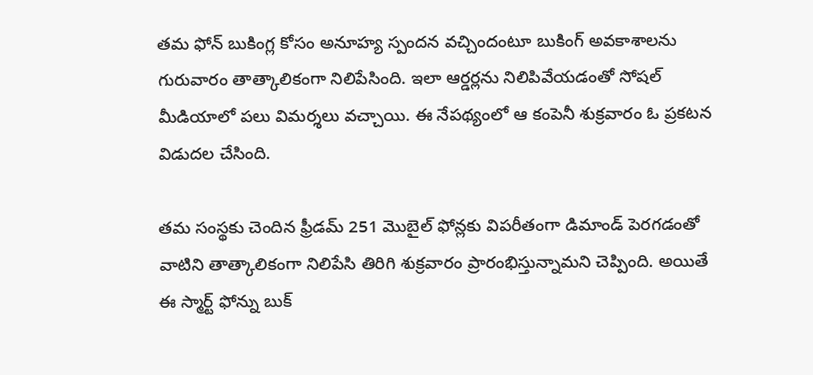తమ ఫోన్ బుకింగ్ల కోసం అనూహ్య స్పందన వచ్చిందంటూ బుకింగ్ అవకాశాలను గురువారం తాత్కాలికంగా నిలిపేసింది. ఇలా ఆర్డర్లను నిలిపివేయడంతో సోషల్ మీడియాలో పలు విమర్శలు వచ్చాయి. ఈ నేపథ్యంలో ఆ కంపెనీ శుక్రవారం ఓ ప్రకటన విడుదల చేసింది.

తమ సంస్థకు చెందిన ఫ్రీడమ్ 251 మొబైల్ ఫోన్లకు విపరీతంగా డిమాండ్ పెరగడంతో వాటిని తాత్కాలికంగా నిలిపేసి తిరిగి శుక్రవారం ప్రారంభిస్తున్నామని చెప్పింది. అయితే ఈ స్మార్ట్ ఫోన్ను బుక్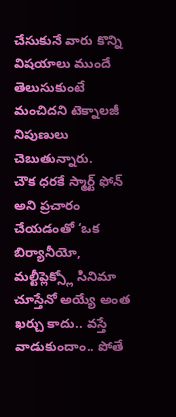చేసుకునే వారు కొన్ని విషయాలు ముందే తెలుసుకుంటే మంచిదని టెక్నాలజీ నిపుణులు చెబుతున్నారు.
చౌక ధరకే స్మార్ట్ ఫోన్ అని ప్రచారం చేయడంతో ‘ఒక బిర్యానీయో, మల్టీప్లెక్స్లో సినిమా చూస్తేనో అయ్యే అంత ఖర్చు కాదు.. వస్తే వాడుకుందాం.. పోతే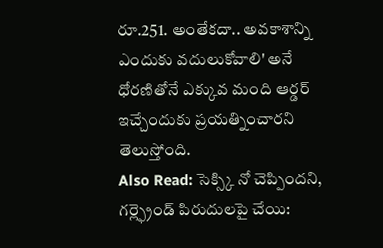రూ.251. అంతేకదా.. అవకాశాన్ని ఎందుకు వదులుకోవాలి' అనే ధోరణితోనే ఎక్కువ మంది ఆర్డర్ ఇచ్చేందుకు ప్రయత్నించారని తెలుస్తోంది.
Also Read: సెక్స్కి నో చెప్పిందని, గర్ల్ఫ్రెండ్ పిరుదులపై చేయి: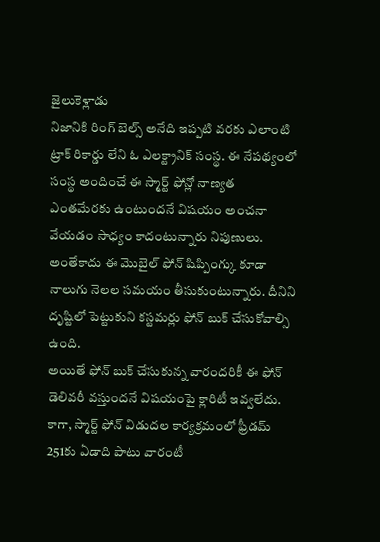జైలుకెళ్లాడు
నిజానికి రింగ్ బెల్స్ అనేది ఇప్పటి వరకు ఎలాంటి ట్రాక్ రికార్డు లేని ఓ ఎలక్ట్రానిక్ సంస్థ. ఈ నేపథ్యంలో సంస్థ అందించే ఈ స్మార్ట్ ఫోన్లో నాణ్యత ఎంతమేరకు ఉంటుందనే విషయం అంచనా వేయడం సాధ్యం కాదంటున్నారు నిపుణులు. అంతేకాదు ఈ మొబైల్ ఫోన్ షిప్పింగ్కు కూడా నాలుగు నెలల సమయం తీసుకుంటున్నారు. దీనిని దృష్టిలో పెట్టుకుని కస్టమర్లు ఫోన్ బుక్ చేసుకోవాల్సి ఉంది.
అయితే ఫోన్ బుక్ చేసుకున్న వారందరికీ ఈ ఫోన్ డెలివరీ వస్తుందనే విషయంపై క్లారిటీ ఇవ్వలేదు. కాగా, స్మార్ట్ ఫోన్ విడుదల కార్యక్రమంలో ఫ్రీడమ్ 251కు ఏడాది పాటు వారంటీ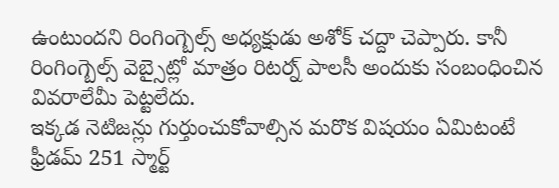ఉంటుందని రింగింగ్బెల్స్ అధ్యక్షుడు అశోక్ చద్దా చెప్పారు. కానీ రింగింగ్బెల్స్ వెబ్సైట్లో మాత్రం రిటర్న్ పాలసీ అందుకు సంబంధించిన వివరాలేమీ పెట్టలేదు.
ఇక్కడ నెటిజన్లు గుర్తుంచుకోవాల్సిన మరొక విషయం ఏమిటంటే ఫ్రీడమ్ 251 స్మార్ట్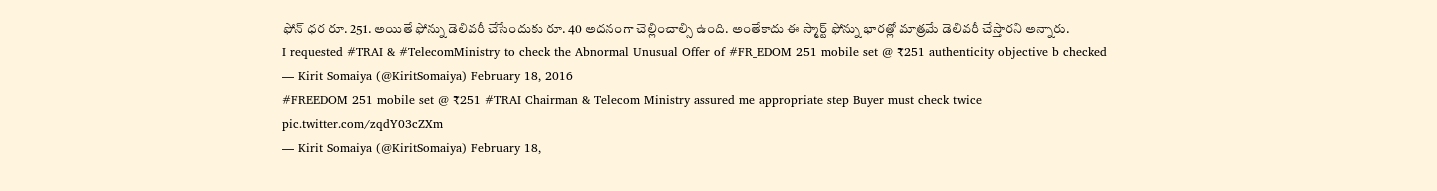ఫోన్ ధర రూ. 251. అయితే ఫోన్ను డెలివరీ చేసేందుకు రూ. 40 అదనంగా చెల్లించాల్సి ఉంది. అంతేకాదు ఈ స్మార్ట్ ఫోన్ను భారత్లో మాత్రమే డెలివరీ చేస్తారని అన్నారు.
I requested #TRAI & #TelecomMinistry to check the Abnormal Unusual Offer of #FR_EDOM 251 mobile set @ ₹251 authenticity objective b checked
— Kirit Somaiya (@KiritSomaiya) February 18, 2016
#FREEDOM 251 mobile set @ ₹251 #TRAI Chairman & Telecom Ministry assured me appropriate step Buyer must check twice pic.twitter.com/zqdY03cZXm
— Kirit Somaiya (@KiritSomaiya) February 18,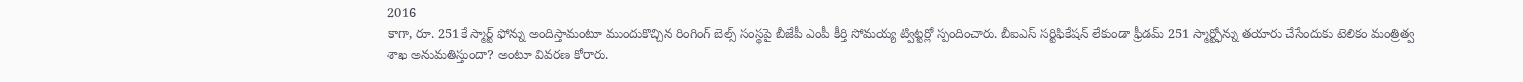2016
కాగా, రూ. 251కే స్మార్ట్ ఫోన్ను అందిస్తామంటూ ముందుకొచ్చిన రింగింగ్ బెల్స్ సంస్థపై బీజేపీ ఎంపీ కీర్తి సోమయ్య ట్విట్టర్లో స్పందించారు. బీఐఎస్ సర్టిఫికేషన్ లేకుండా ఫ్రీడమ్ 251 స్మార్ట్ఫోన్ను తయారు చేసేందుకు టెలికం మంత్రిత్వ శాఖ అనుమతిస్తుందా? అంటూ వివరణ కోరారు.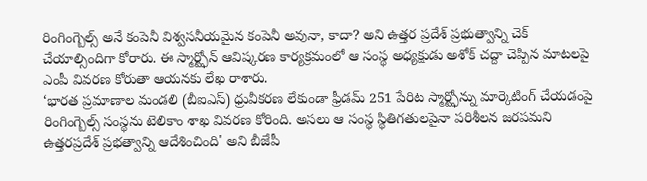రింగింగ్బెల్స్ అనే కంపెనీ విశ్వసనీయమైన కంపెనీ అవునా, కాదా? అని ఉత్తర ప్రదేశ్ ప్రభుత్వాన్ని చెక్ చేయాల్సిందిగా కోరారు. ఈ స్మార్ట్ఫోన్ ఆవిష్కరణ కార్యక్రమంలో ఆ సంస్థ అధ్యక్షుడు అశోక్ చద్దా చెప్పిన మాటలపై ఎంపీ వివరణ కోరుతా ఆయనకు లేఖ రాశారు.
‘భారత ప్రమాణాల మండలి (బీఐఎస్) ధ్రువీకరణ లేకుండా ఫ్రీడమ్ 251 పేరిట స్మార్ట్ఫోన్ను మార్కెటింగ్ చేయడంపై రింగింగ్బెల్స్ సంస్థను టెలికాం శాఖ వివరణ కోరింది. అసలు ఆ సంస్థ స్థితిగతులపైనా పరిశీలన జరపమని ఉత్తరప్రదేశ్ ప్రభత్వాన్ని ఆదేశించింది' అని బీజేపీ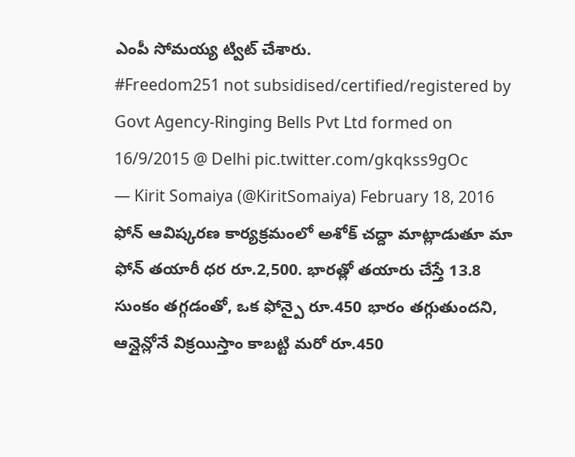ఎంపీ సోమయ్య ట్విట్ చేశారు.
#Freedom251 not subsidised/certified/registered by Govt Agency-Ringing Bells Pvt Ltd formed on 16/9/2015 @ Delhi pic.twitter.com/gkqkss9gOc
— Kirit Somaiya (@KiritSomaiya) February 18, 2016
ఫోన్ ఆవిష్కరణ కార్యక్రమంలో అశోక్ చద్దా మాట్లాడుతూ మా ఫోన్ తయారీ ధర రూ.2,500. భారత్లో తయారు చేస్తే 13.8 సుంకం తగ్గడంతో, ఒక ఫోన్పై రూ.450 భారం తగ్గుతుందని, ఆన్లైన్లోనే విక్రయిస్తాం కాబట్టి మరో రూ.450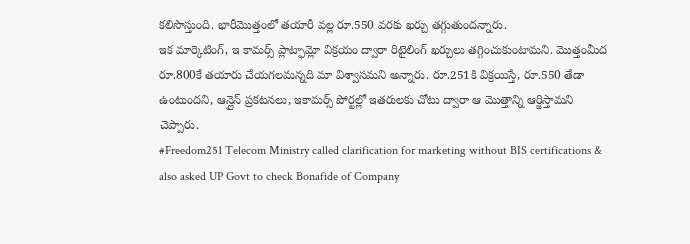కలిసొస్తుంది. భారీమొత్తంలో తయారీ వల్ల రూ.550 వరకు ఖర్చు తగ్గుతుందన్నారు.
ఇక మార్కెటింగ్, ఇ కామర్స్ ప్లాట్ఫామ్లో విక్రయం ద్వారా రిటైలింగ్ ఖర్చులు తగ్గించుకుంటామని. మొత్తంమీద రూ.800కే తయారు చేయగలమన్నది మా విశ్వాసమని అన్నారు. రూ.251కి విక్రయిస్తే, రూ.550 తేడా ఉంటుందని, ఆన్లైన్ ప్రకటనలు, ఇకామర్స్ పోర్టల్లో ఇతరులకు చోటు ద్వారా ఆ మొత్తాన్ని ఆర్జిస్తామని చెప్పారు.
#Freedom251 Telecom Ministry called clarification for marketing without BIS certifications & also asked UP Govt to check Bonafide of Company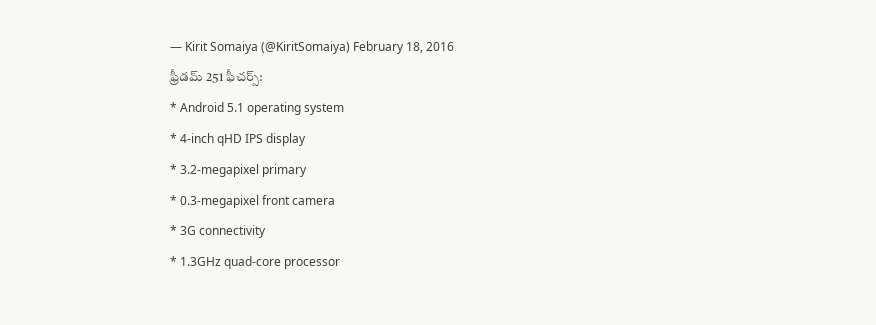— Kirit Somaiya (@KiritSomaiya) February 18, 2016
ఫ్రీడమ్ 251 ఫీచర్స్:
* Android 5.1 operating system
* 4-inch qHD IPS display
* 3.2-megapixel primary
* 0.3-megapixel front camera
* 3G connectivity
* 1.3GHz quad-core processor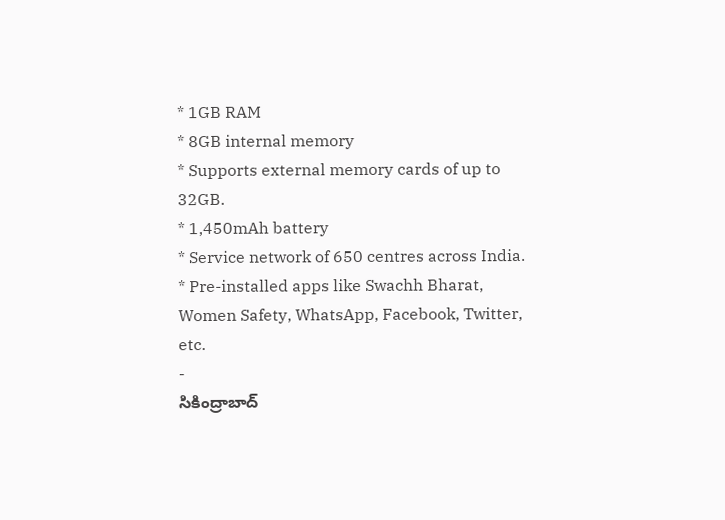* 1GB RAM
* 8GB internal memory
* Supports external memory cards of up to 32GB.
* 1,450mAh battery
* Service network of 650 centres across India.
* Pre-installed apps like Swachh Bharat, Women Safety, WhatsApp, Facebook, Twitter, etc.
-
సికింద్రాబాద్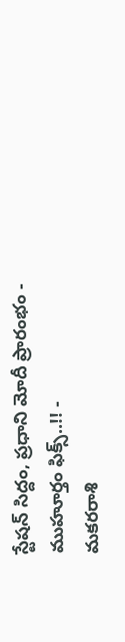స్టేషన్ సిద్దం, ప్రధాని మోదీ ప్రారంభం - ముహూర్తం ఫిక్స్..!! -
మకరరాశి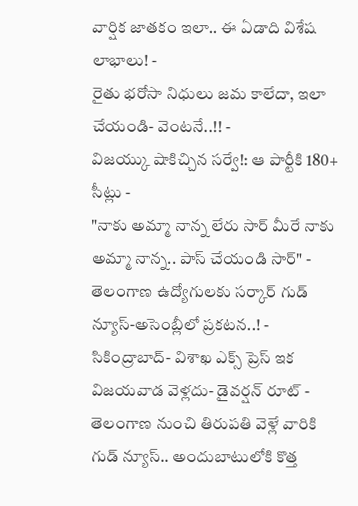వార్షిక జాతకం ఇలా.. ఈ ఏడాది విశేష లాభాలు! -
రైతు భరోసా నిధులు జమ కాలేదా, ఇలా చేయండి- వెంటనే..!! -
విజయ్కు షాకిచ్చిన సర్వే!: ఆ పార్టీకి 180+ సీట్లు -
"నాకు అమ్మా నాన్న లేరు సార్ మీరే నాకు అమ్మా నాన్న.. పాస్ చేయండి సార్" -
తెలంగాణ ఉద్యోగులకు సర్కార్ గుడ్ న్యూస్-అసెంబ్లీలో ప్రకటన..! -
సికింద్రాబాద్- విశాఖ ఎక్స్ ప్రెస్ ఇక విజయవాడ వెళ్లదు- డైవర్షన్ రూట్ -
తెలంగాణ నుంచి తిరుపతి వెళ్లే వారికి గుడ్ న్యూస్.. అందుబాటులోకి కొత్త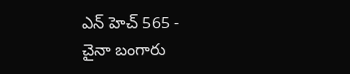ఎన్ హెచ్ 565 -
చైనా బంగారు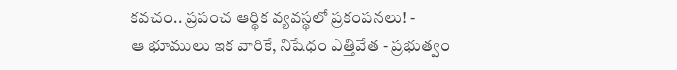కవచం.. ప్రపంచ ఆర్థిక వ్యవస్థలో ప్రకంపనలు! -
ఆ భూములు ఇక వారికే, నిషేధం ఎత్తివేత - ప్రభుత్వం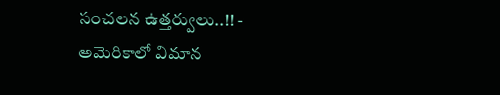సంచలన ఉత్తర్వులు..!! -
అమెరికాలో విమాన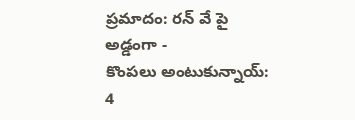ప్రమాదం: రన్ వే పై అడ్డంగా -
కొంపలు అంటుకున్నాయ్: 4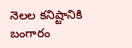నెలల కనిష్టానికి బంగారం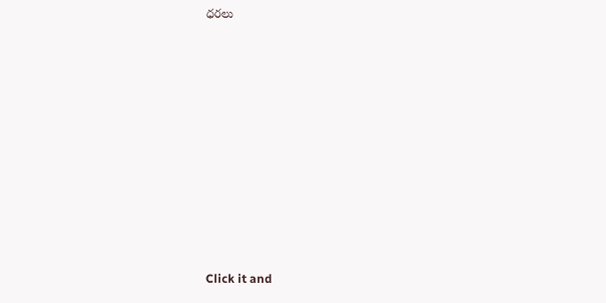ధరలు












Click it and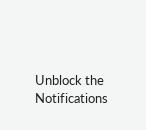Unblock the Notifications